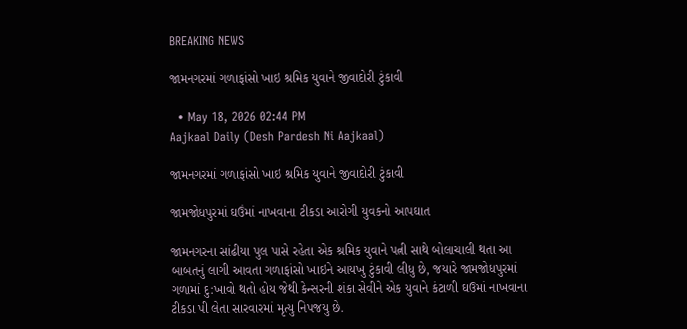BREAKING NEWS

જામનગરમાં ગળાફાંસો ખાઇ શ્રમિક યુવાને જીવાદોરી ટુંકાવી

  • May 18, 2026 02:44 PM
Aajkaal Daily (Desh Pardesh Ni Aajkaal)

જામનગરમાં ગળાફાંસો ખાઇ શ્રમિક યુવાને જીવાદોરી ટુંકાવી

જામજોધપુરમાં ઘઉંમાં નાખવાના ટીકડા આરોગી યુવકનો આપઘાત

જામનગરના સાંઢીયા પુલ પાસે રહેતા એક શ્રમિક યુવાને પત્ની સાથે બોલાચાલી થતા આ બાબતનું લાગી આવતા ગળાફાંસો ખાઇને આયખુ ટુંકાવી લીધુ છે, જયારે જામજોધપુરમાં ગળામાં દુ:ખાવો થતો હોય જેથી કેન્સરની શંકા સેવીને એક યુવાને કંટાળી ઘઉમાં નાખવાના ટીકડા પી લેતા સારવારમાં મૃત્યુ નિપજયુ છે.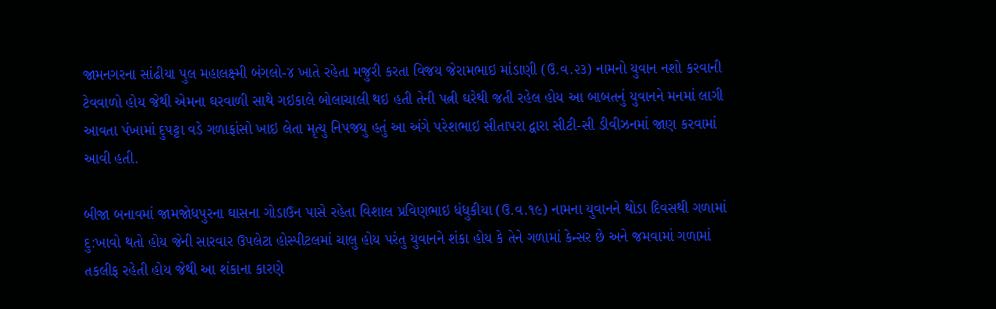જામનગરના સાંઢીયા પુલ મહાલક્ષ્મી બંગલો-૪ ખાતે રહેતા મજુરી કરતા વિજય જેરામભાઇ માંડાણી (ઉ.વ.૨૩) નામનો યુવાન નશો કરવાની ટેવવાળો હોય જેથી એમના ઘરવાળી સાથે ગઇકાલે બોલાચાલી થઇ હતી તેની પત્ની ઘરેથી જતી રહેલ હોય આ બાબતનું યુવાનને મનમાં લાગી આવતા પંખામાં દુપટ્ટા વડે ગળાફાંસો ખાઇ લેતા મૃત્યુ નિપજયુ હતું આ અંગે પરેશભાઇ સીતાપરા દ્વારા સીટી-સી ડીવીઝનમાં જાણ કરવામાં આવી હતી.

બીજા બનાવમાં જામજોધપુરના ઘાસના ગોડાઉન પાસે રહેતા વિશાલ પ્રવિણભાઇ ધંધુકીયા (ઉ.વ.૧૯) નામના યુવાનને થોડા દિવસથી ગળામાં દુ:ખાવો થતો હોય જેની સારવાર ઉપલેટા હોસ્પીટલમાં ચાલુ હોય પરંતુ યુવાનને શંકા હોય કે તેને ગળામાં કેન્સર છે અને જમવામાં ગળામાં તકલીફ રહેતી હોય જેથી આ શંકાના કારણે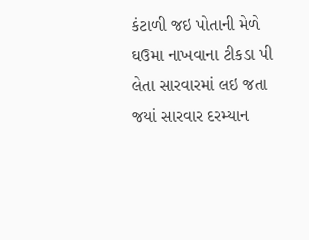કંટાળી જઇ પોતાની મેળે ઘઉમા નાખવાના ટીકડા પી લેતા સારવારમાં લઇ જતા જયાં સારવાર દરમ્યાન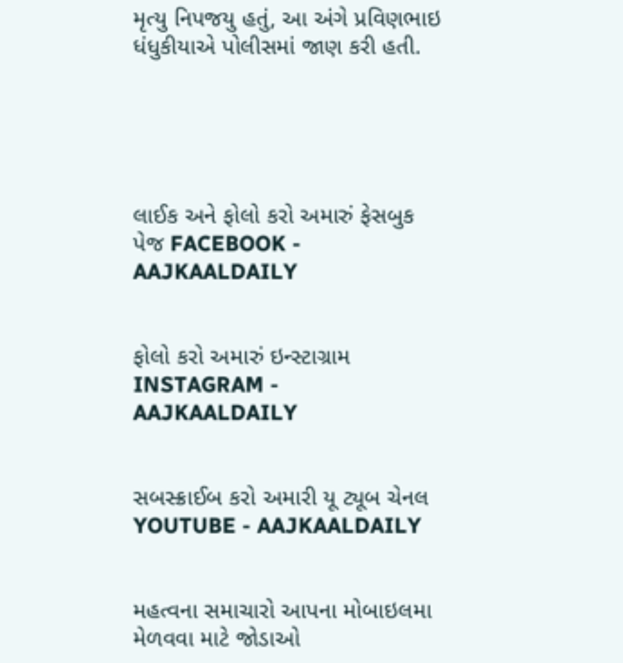મૃત્યુ નિપજયુ હતું, આ અંગે પ્રવિણભાઇ ધંધુકીયાએ પોલીસમાં જાણ કરી હતી.





લાઈક અને ફોલો કરો અમારું ફેસબુક પેજ FACEBOOK - AAJKAALDAILY


ફોલો કરો અમારું ઇન્સ્ટાગ્રામ INSTAGRAM - AAJKAALDAILY


સબસ્ક્રાઈબ કરો અમારી યૂ ટ્યૂબ ચેનલ YOUTUBE - AAJKAALDAILY


મહત્વના સમાચારો આપના મોબાઇલમા મેળવવા માટે જોડાઓ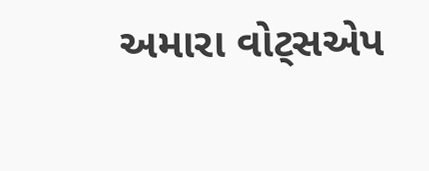અમારા વોટ્સએપ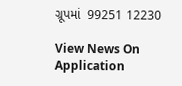ગ્રૂપમાં  99251 12230

View News On Application